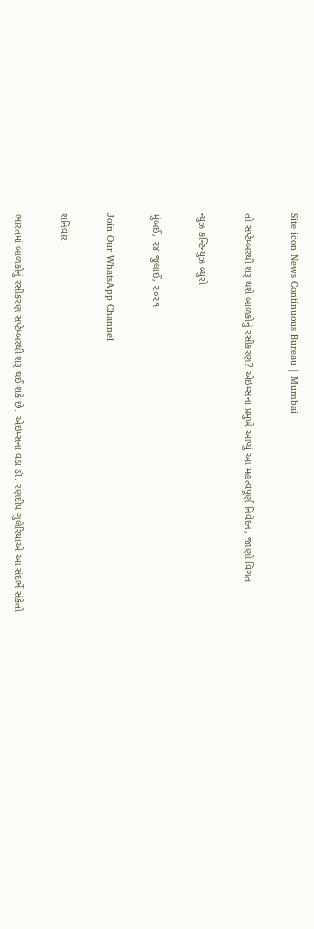Site icon News Continuous Bureau | Mumbai

તો સપ્ટેમ્બરથી શરૂ થશે બાળકોનું રસીકરણ? એઇમ્સના પ્રમુખે આપ્યું આ મહત્વપૂર્ણ નિવેદન, જાણો વિગત

ન્યુઝ કન્ટિન્યુઝ બ્યુરો

મુંબઈ, ૨૪ જુલાઈ, ૨૦૨૧

Join Our WhatsApp Channel

શનિવાર

ભારતમાં બાળકોનું રસીકરણ સપ્ટેમ્બરથી શરૂ થઈ શકે છે. એઇમ્સના વડા ડૉ. રણદીપ ગુલેરિયાએ આ સંદર્ભે સંકેતો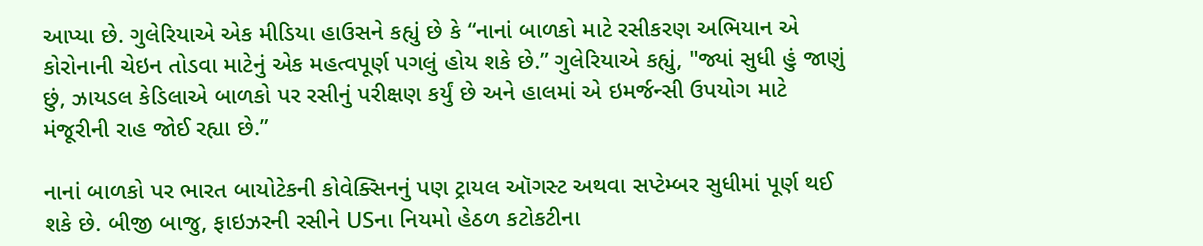આપ્યા છે. ગુલેરિયાએ એક મીડિયા હાઉસને કહ્યું છે કે “નાનાં બાળકો માટે રસીકરણ અભિયાન એ કોરોનાની ચેઇન તોડવા માટેનું એક મહત્વપૂર્ણ પગલું હોય શકે છે.” ગુલેરિયાએ કહ્યું, "જ્યાં સુધી હું જાણું છું, ઝાયડલ કેડિલાએ બાળકો પર રસીનું પરીક્ષણ કર્યું છે અને હાલમાં એ ઇમર્જન્સી ઉપયોગ માટે મંજૂરીની રાહ જોઈ રહ્યા છે.”

નાનાં બાળકો પર ભારત બાયોટેકની કોવેક્સિનનું પણ ટ્રાયલ ઑગસ્ટ અથવા સપ્ટેમ્બર સુધીમાં પૂર્ણ થઈ શકે છે. બીજી બાજુ, ફાઇઝરની રસીને USના નિયમો હેઠળ કટોકટીના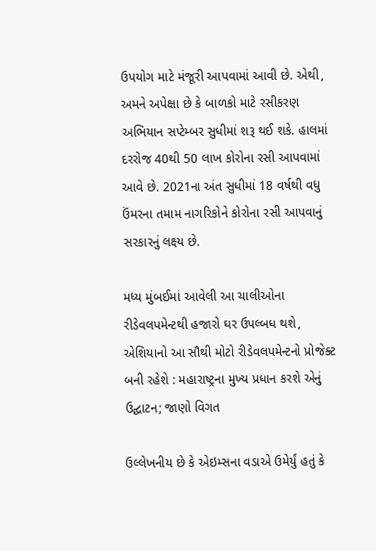ઉપયોગ માટે મંજૂરી આપવામાં આવી છે. એથી, અમને અપેક્ષા છે કે બાળકો માટે રસીકરણ અભિયાન સપ્ટેમ્બર સુધીમાં શરૂ થઈ શકે. હાલમાં દરરોજ 40થી 50 લાખ કોરોના રસી આપવામાં આવે છે. 2021ના અંત સુધીમાં 18 વર્ષથી વધુ ઉંમરના તમામ નાગરિકોને કોરોના રસી આપવાનું સરકારનું લક્ષ્ય છે.

મધ્ય મુંબઈમાં આવેલી આ ચાલીઓના રીડેવલપમેન્ટથી હજારો ઘર ઉપલ્બધ થશે, એશિયાનો આ સૌથી મોટો રીડેવલપમેન્ટનો પ્રોજેક્ટ બની રહેશે : મહારાષ્ટ્રના મુખ્ય પ્રધાન કરશે એનું ઉદ્ઘાટન; જાણો વિગત

ઉલ્લેખનીય છે કે એઇમ્સના વડાએ ઉમેર્યું હતું કે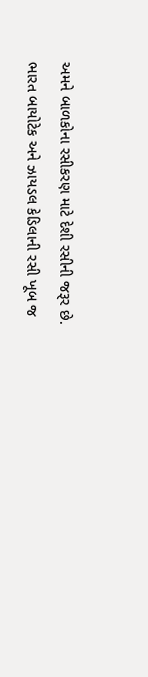અમને બાળકોના રસીકરણ માટે દેશી રસીની જરૂર છે. ભારત બાયોટેક અને ઝાયડલ કેડિલાની રસી ખૂબ જ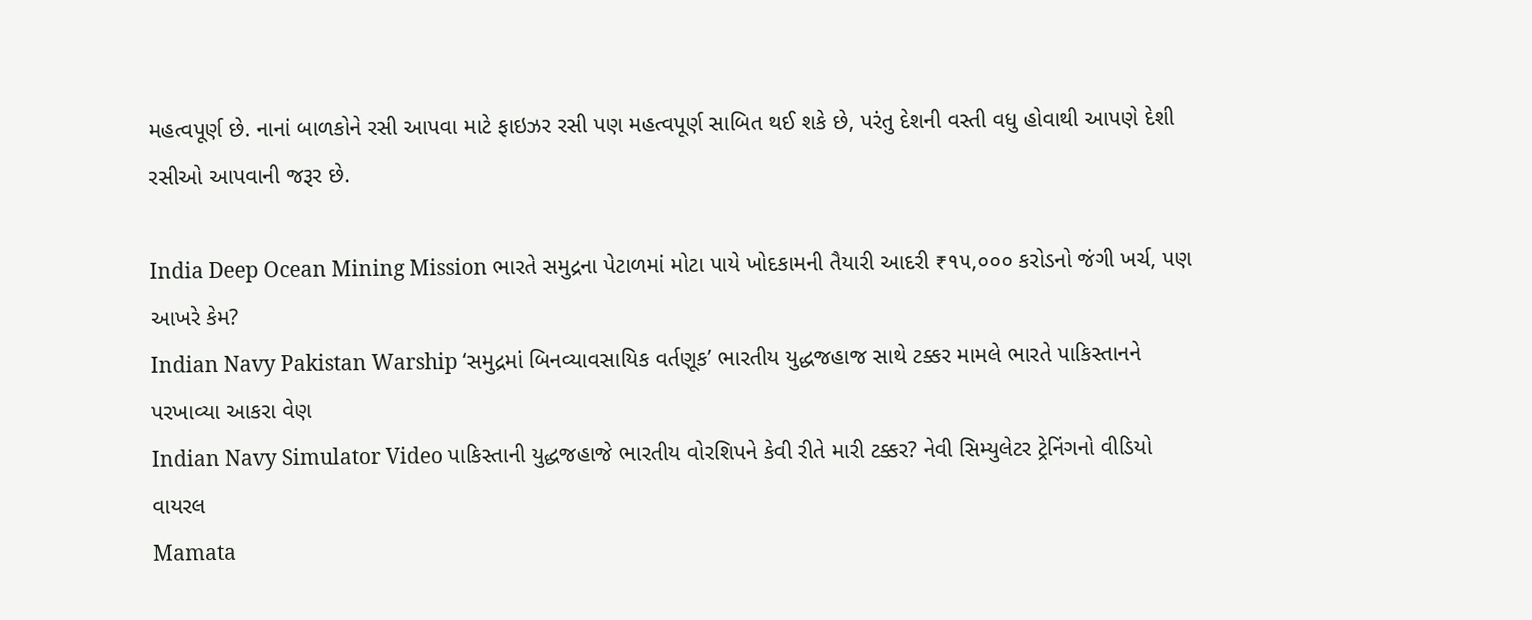મહત્વપૂર્ણ છે. નાનાં બાળકોને રસી આપવા માટે ફાઇઝર રસી પણ મહત્વપૂર્ણ સાબિત થઈ શકે છે, પરંતુ દેશની વસ્તી વધુ હોવાથી આપણે દેશી રસીઓ આપવાની જરૂર છે.

India Deep Ocean Mining Mission ભારતે સમુદ્રના પેટાળમાં મોટા પાયે ખોદકામની તૈયારી આદરી ₹૧૫,૦૦૦ કરોડનો જંગી ખર્ચ, પણ આખરે કેમ?
Indian Navy Pakistan Warship ‘સમુદ્રમાં બિનવ્યાવસાયિક વર્તણૂક’ ભારતીય યુદ્ધજહાજ સાથે ટક્કર મામલે ભારતે પાકિસ્તાનને પરખાવ્યા આકરા વેણ
Indian Navy Simulator Video પાકિસ્તાની યુદ્ધજહાજે ભારતીય વોરશિપને કેવી રીતે મારી ટક્કર? નેવી સિમ્યુલેટર ટ્રેનિંગનો વીડિયો વાયરલ
Mamata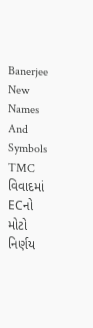Banerjee New Names And Symbols TMC વિવાદમાં ECનો મોટો નિર્ણય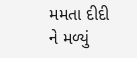મમતા દીદી ને મળ્યું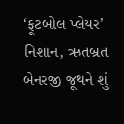‘ફૂટબોલ પ્લેયર’ નિશાન, ઋતબ્રત બેનરજી જૂથને શું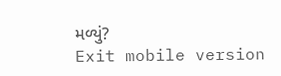મળ્યું?
Exit mobile version